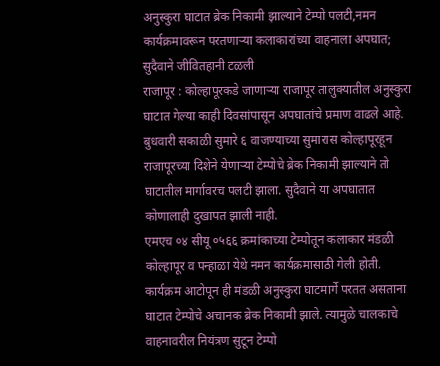अनुस्कुरा घाटात ब्रेक निकामी झाल्याने टेम्पो पलटी,नमन कार्यक्रमावरून परतणाऱ्या कलाकारांच्या वाहनाला अपघात; सुदैवाने जीवितहानी टळली
राजापूर : कोल्हापूरकडे जाणाऱ्या राजापूर तालुक्यातील अनुस्कुरा घाटात गेल्या काही दिवसांपासून अपघातांचे प्रमाण वाढले आहे. बुधवारी सकाळी सुमारे ६ वाजण्याच्या सुमारास कोल्हापूरहून राजापूरच्या दिशेने येणाऱ्या टेम्पोचे ब्रेक निकामी झाल्याने तो घाटातील मार्गावरच पलटी झाला. सुदैवाने या अपघातात कोणालाही दुखापत झाली नाही.
एमएच ०४ सीयू ०५६६ क्रमांकाच्या टेम्पोतून कलाकार मंडळी कोल्हापूर व पन्हाळा येथे नमन कार्यक्रमासाठी गेली होती. कार्यक्रम आटोपून ही मंडळी अनुस्कुरा घाटमार्गे परतत असताना घाटात टेम्पोचे अचानक ब्रेक निकामी झाले. त्यामुळे चालकाचे वाहनावरील नियंत्रण सुटून टेम्पो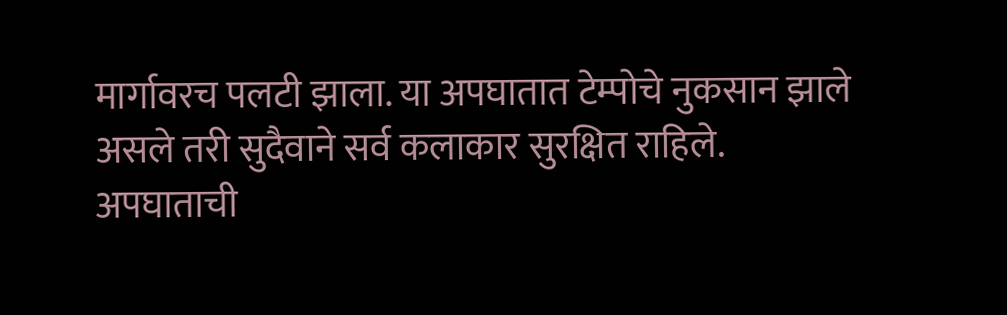मार्गावरच पलटी झाला. या अपघातात टेम्पोचे नुकसान झाले असले तरी सुदैवाने सर्व कलाकार सुरक्षित राहिले.
अपघाताची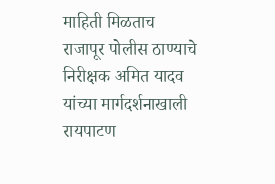माहिती मिळताच राजापूर पोलीस ठाण्याचे निरीक्षक अमित यादव यांच्या मार्गदर्शनाखाली रायपाटण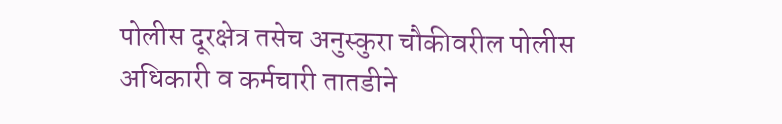पोलीस दूरक्षेत्र तसेच अनुस्कुरा चौकीवरील पोलीस अधिकारी व कर्मचारी तातडीने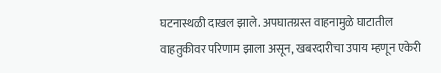घटनास्थळी दाखल झाले. अपघातग्रस्त वाहनामुळे घाटातील वाहतुकीवर परिणाम झाला असून, खबरदारीचा उपाय म्हणून एकेरी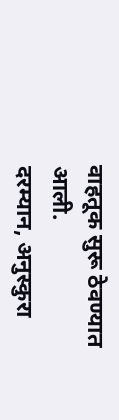वाहतूक सुरू ठेवण्यात आली.
दरम्यान, अनुस्कुरा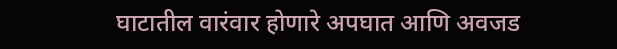घाटातील वारंवार होणारे अपघात आणि अवजड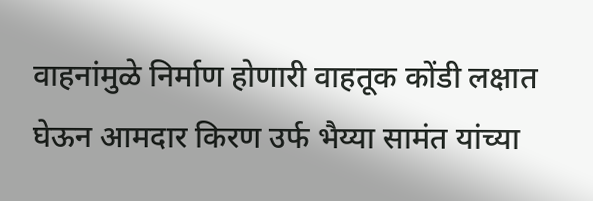वाहनांमुळे निर्माण होणारी वाहतूक कोंडी लक्षात घेऊन आमदार किरण उर्फ भैय्या सामंत यांच्या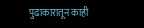पुढाकारातून काही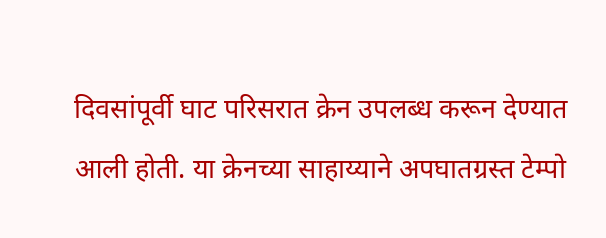दिवसांपूर्वी घाट परिसरात क्रेन उपलब्ध करून देण्यात आली होती. या क्रेनच्या साहाय्याने अपघातग्रस्त टेम्पो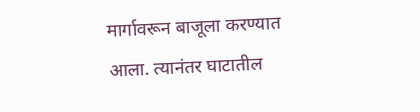मार्गावरून बाजूला करण्यात आला. त्यानंतर घाटातील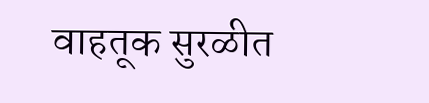वाहतूक सुरळीत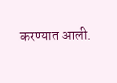करण्यात आली.